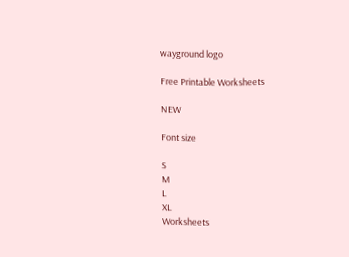wayground logo

Free Printable Worksheets

NEW

Font size

S
M
L
XL
Worksheets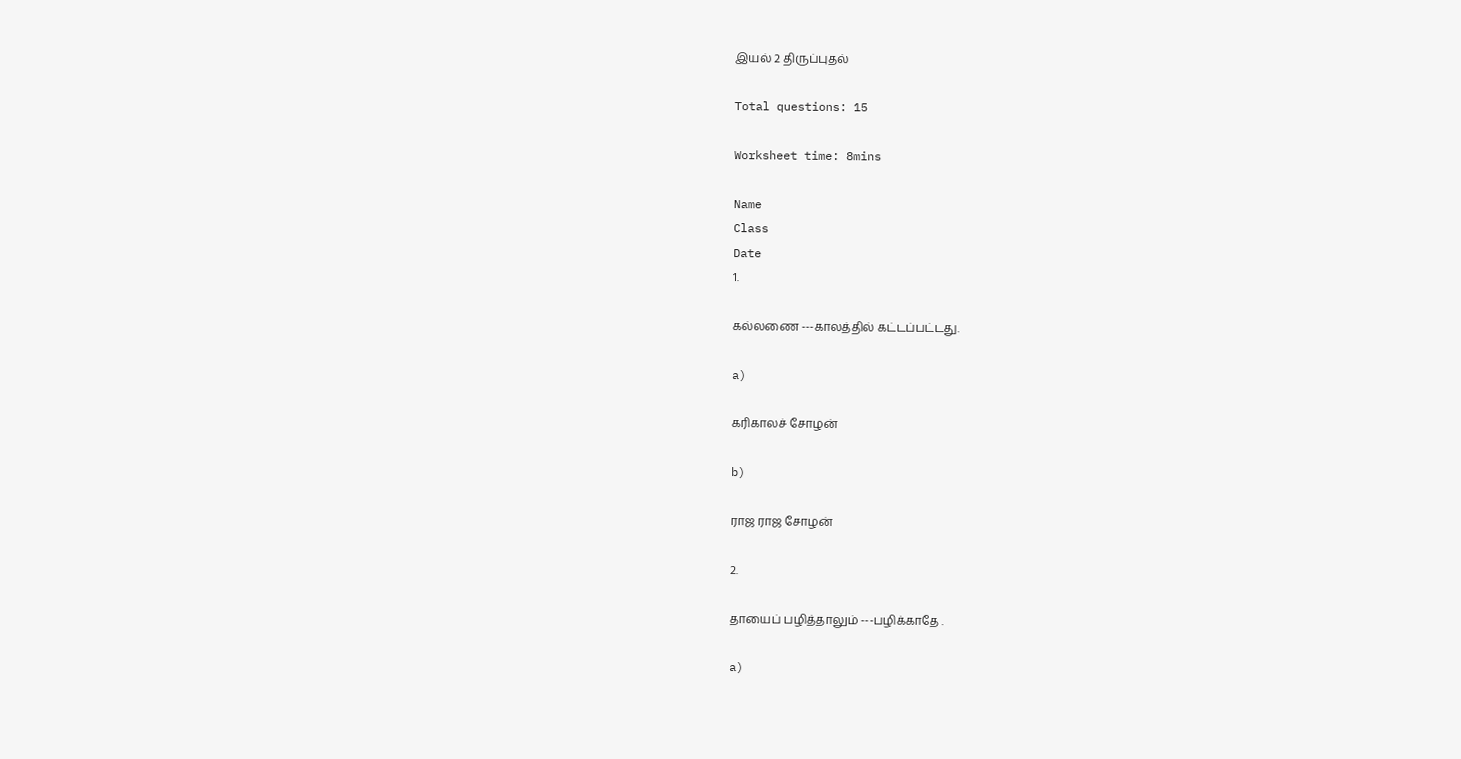இயல் 2 திருப்புதல்

Total questions: 15

Worksheet time: 8mins

Name
Class
Date
1.

கல்லணை ---காலத்தில் கட்டப்பட்டது.

a)

கரிகாலச் சோழன்

b)

ராஜ ராஜ சோழன்

2.

தாயைப் பழித்தாலும் ---பழிக்காதே .

a)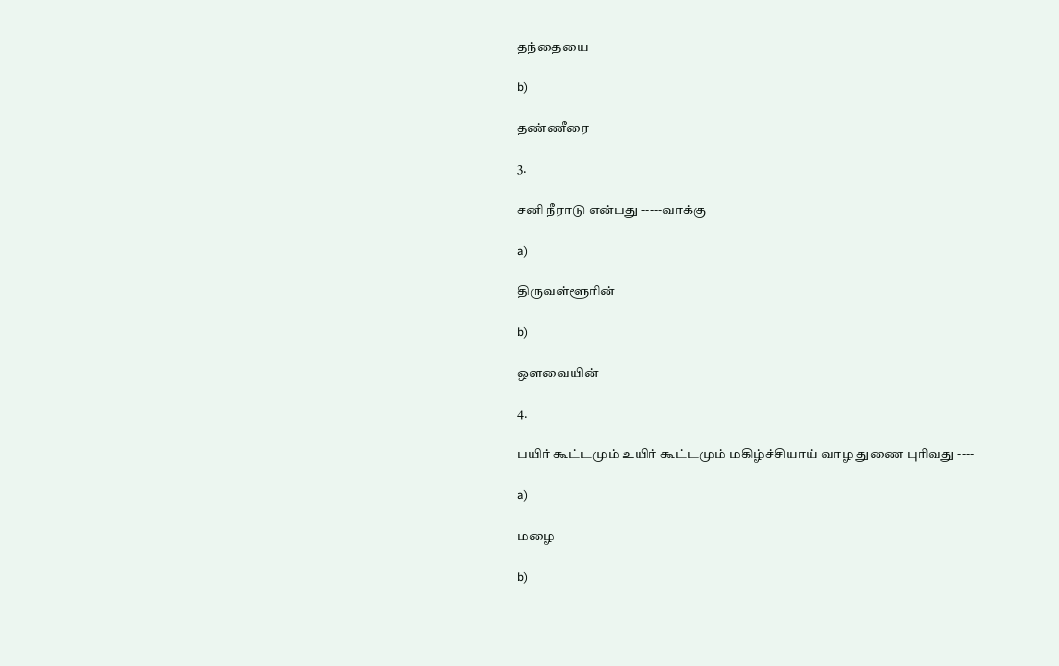தந்தையை

b)

தண்ணீரை

3.

சனி நீராடு என்பது -----வாக்கு

a)

திருவள்ளூரின்

b)

ஒளவையின்

4.

பயிர் கூட்டமும் உயிர் கூட்டமும் மகிழ்ச்சியாய் வாழ துணை புரிவது ----

a)

மழை

b)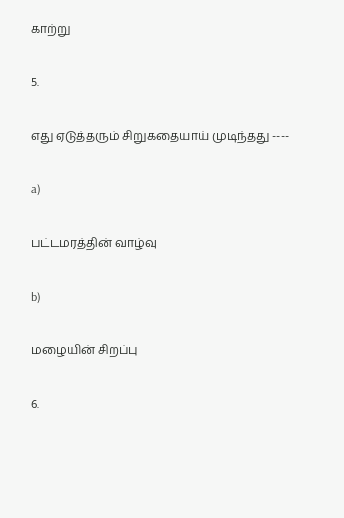காற்று

5.

எது ஏடுத்தரும் சிறுகதையாய் முடிந்தது ----

a)

பட்டமரத்தின் வாழ்வு

b)

மழையின் சிறப்பு

6.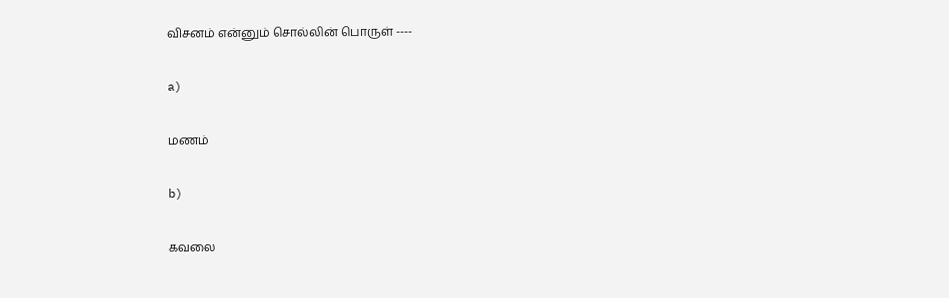விசனம் என்னும் சொல்லின் பொருள் ----

a)

மணம்

b)

கவலை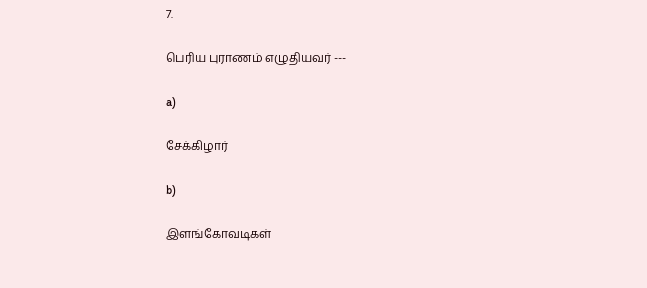7.

பெரிய புராணம் எழுதியவர் ---

a)

சேக்கிழார்

b)

இளங்கோவடிகள்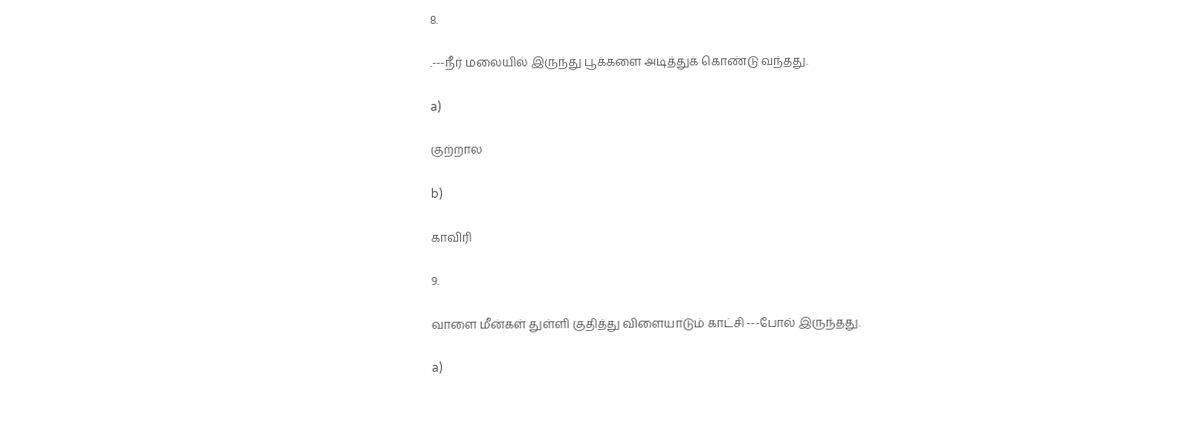8.

.---நீர் மலையில் இருந்து பூக்களை அடித்துக் கொண்டு வந்தது.

a)

குற்றால

b)

காவிரி

9.

வாளை மீன்கள் துள்ளி குதித்து விளையாடும் காட்சி ---போல் இருந்தது.

a)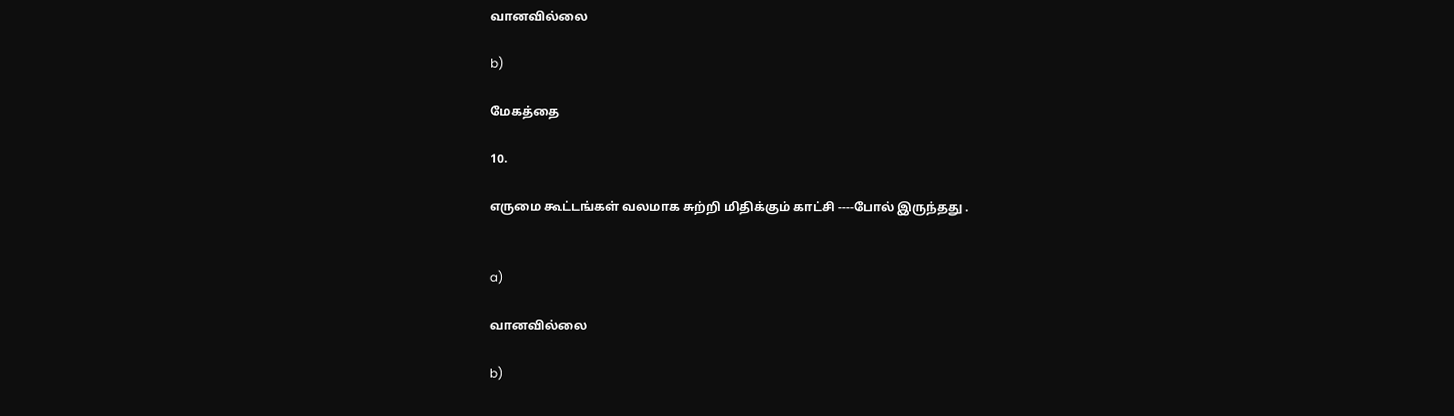வானவில்லை

b)

மேகத்தை

10.

எருமை கூட்டங்கள் வலமாக சுற்றி மிதிக்கும் காட்சி ----போல் இருந்தது .


a)

வானவில்லை

b)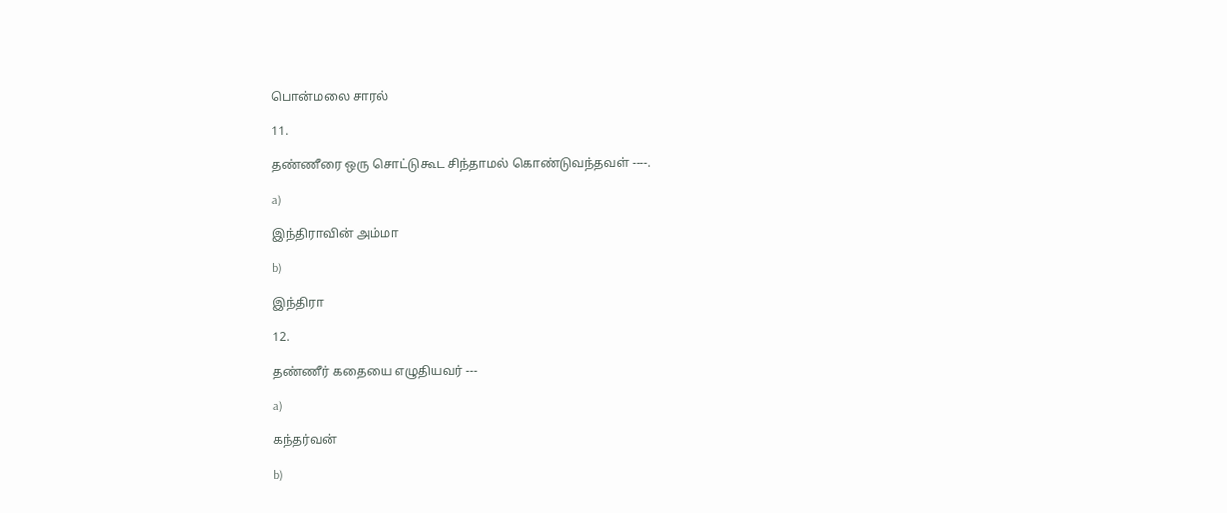பொன்மலை சாரல்

11.

தண்ணீரை ஒரு சொட்டுகூட சிந்தாமல் கொண்டுவந்தவள் ----.

a)

இந்திராவின் அம்மா

b)

இந்திரா

12.

தண்ணீர் கதையை எழுதியவர் ---

a)

கந்தர்வன்

b)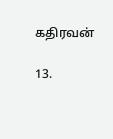கதிரவன்

13.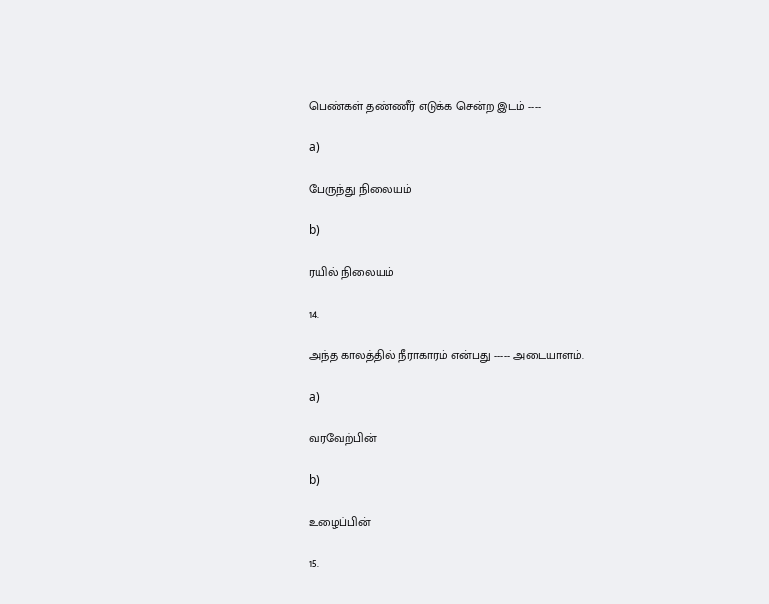பெண்கள் தண்ணீர் எடுக்க சென்ற இடம் ----

a)

பேருந்து நிலையம்

b)

ரயில் நிலையம்

14.

அந்த காலத்தில் நீராகாரம் என்பது ----- அடையாளம்.

a)

வரவேற்பின்

b)

உழைப்பின்

15.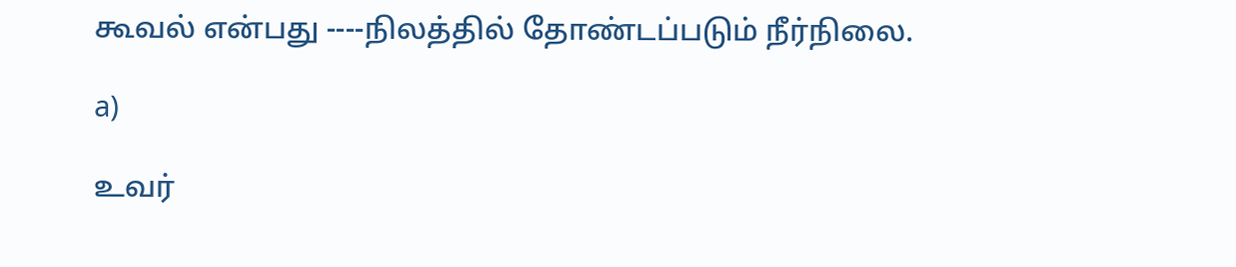கூவல் என்பது ----நிலத்தில் தோண்டப்படும் நீர்நிலை.

a)

உவர்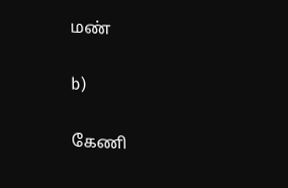மண்

b)

கேணி